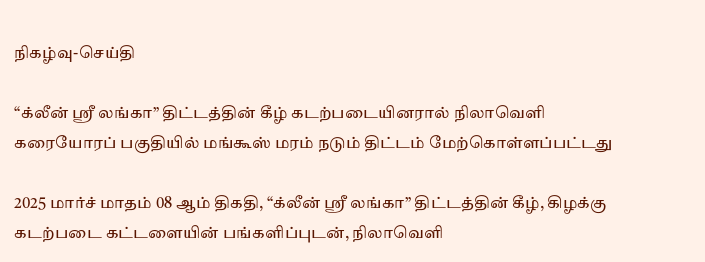நிகழ்வு-செய்தி

“க்லீன் ஶ்ரீ லங்கா” திட்டத்தின் கீழ் கடற்படையினரால் நிலாவெளி கரையோரப் பகுதியில் மங்கூஸ் மரம் நடும் திட்டம் மேற்கொள்ளப்பட்டது

2025 மார்ச் மாதம் 08 ஆம் திகதி, “க்லீன் ஶ்ரீ லங்கா” திட்டத்தின் கீழ், கிழக்கு கடற்படை கட்டளையின் பங்களிப்புடன், நிலாவெளி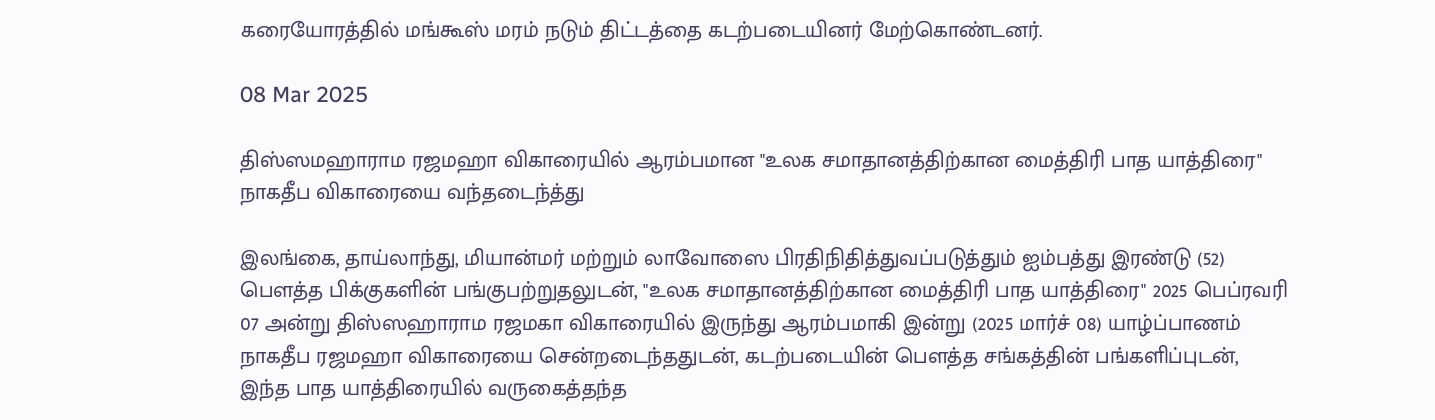கரையோரத்தில் மங்கூஸ் மரம் நடும் திட்டத்தை கடற்படையினர் மேற்கொண்டனர்.

08 Mar 2025

திஸ்ஸமஹாராம ரஜமஹா விகாரையில் ஆரம்பமான "உலக சமாதானத்திற்கான மைத்திரி பாத யாத்திரை" நாகதீப விகாரையை வந்தடைந்த்து

இலங்கை, தாய்லாந்து, மியான்மர் மற்றும் லாவோஸை பிரதிநிதித்துவப்படுத்தும் ஐம்பத்து இரண்டு (52) பௌத்த பிக்குகளின் பங்குபற்றுதலுடன், "உலக சமாதானத்திற்கான மைத்திரி பாத யாத்திரை" 2025 பெப்ரவரி 07 அன்று திஸ்ஸஹாராம ரஜமகா விகாரையில் இருந்து ஆரம்பமாகி இன்று (2025 மார்ச் 08) யாழ்ப்பாணம் நாகதீப ரஜமஹா விகாரையை சென்றடைந்ததுடன், கடற்படையின் பௌத்த சங்கத்தின் பங்களிப்புடன், இந்த பாத யாத்திரையில் வருகைத்தந்த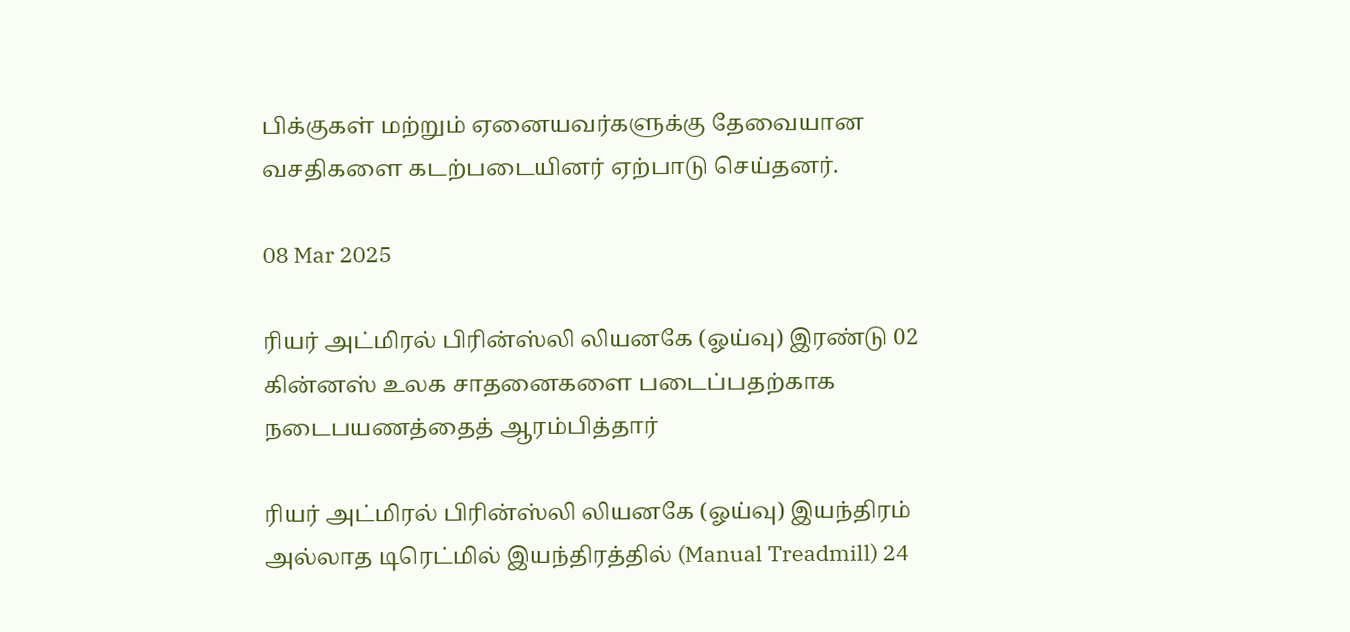பிக்குகள் மற்றும் ஏனையவர்களுக்கு தேவையான வசதிகளை கடற்படையினர் ஏற்பாடு செய்தனர்.

08 Mar 2025

ரியர் அட்மிரல் பிரின்ஸ்லி லியனகே (ஓய்வு) இரண்டு 02 கின்னஸ் உலக சாதனைகளை படைப்பதற்காக நடைபயணத்தைத் ஆரம்பித்தார்

ரியர் அட்மிரல் பிரின்ஸ்லி லியனகே (ஓய்வு) இயந்திரம் அல்லாத டிரெட்மில் இயந்திரத்தில் (Manual Treadmill) 24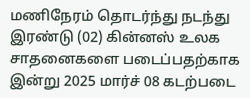மணிநேரம் தொடர்ந்து நடந்து இரண்டு (02) கின்னஸ் உலக சாதனைகளை படைப்பதற்காக இன்று 2025 மார்ச் 08 கடற்படை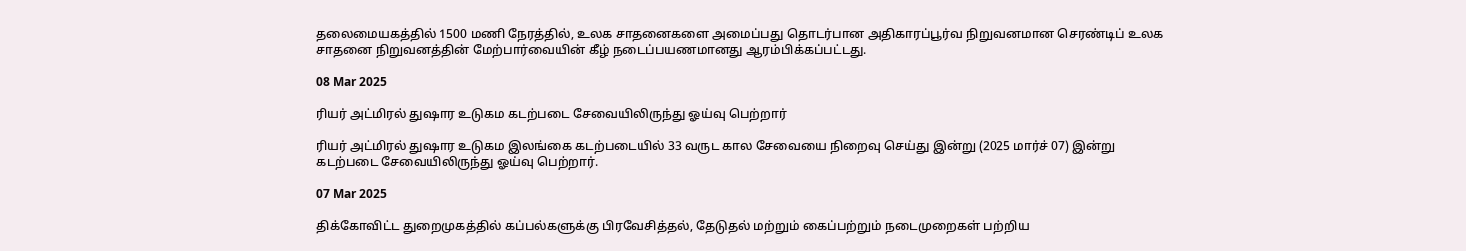தலைமையகத்தில் 1500 மணி நேரத்தில், உலக சாதனைகளை அமைப்பது தொடர்பான அதிகாரப்பூர்வ நிறுவனமான செரண்டிப் உலக சாதனை நிறுவனத்தின் மேற்பார்வையின் கீழ் நடைப்பயணமானது ஆரம்பிக்கப்பட்டது.

08 Mar 2025

ரியர் அட்மிரல் துஷார உடுகம கடற்படை சேவையிலிருந்து ஓய்வு பெற்றார்

ரியர் அட்மிரல் துஷார உடுகம இலங்கை கடற்படையில் 33 வருட கால சேவையை நிறைவு செய்து இன்று (2025 மார்ச் 07) இன்று கடற்படை சேவையிலிருந்து ஓய்வு பெற்றார்.

07 Mar 2025

திக்கோவிட்ட துறைமுகத்தில் கப்பல்களுக்கு பிரவேசித்தல், தேடுதல் மற்றும் கைப்பற்றும் நடைமுறைகள் பற்றிய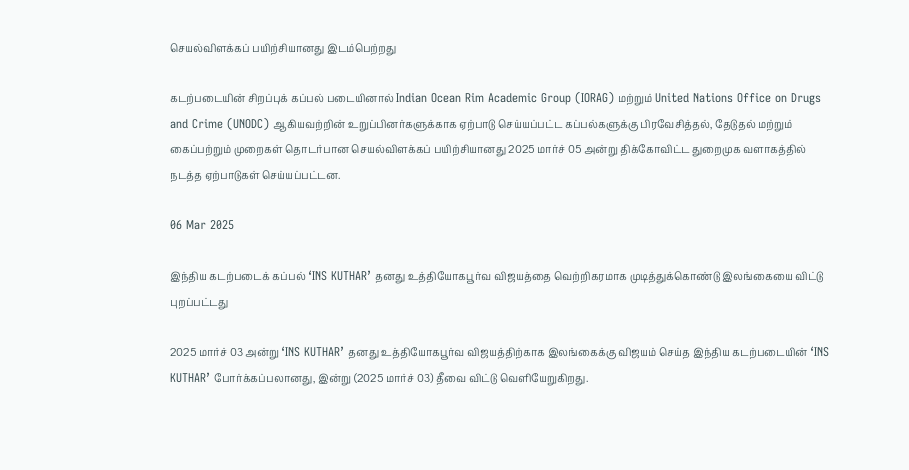செயல்விளக்கப் பயிற்சியானது இடம்பெற்றது

கடற்படையின் சிறப்புக் கப்பல் படையினால் Indian Ocean Rim Academic Group (IORAG) மற்றும் United Nations Office on Drugs and Crime (UNODC) ஆகியவற்றின் உறுப்பினர்களுக்காக ஏற்பாடு செய்யப்பட்ட கப்பல்களுக்கு பிரவேசித்தல், தேடுதல் மற்றும் கைப்பற்றும் முறைகள் தொடர்பான செயல்விளக்கப் பயிற்சியானது 2025 மார்ச் 05 அன்று திக்கோவிட்ட துறைமுக வளாகத்தில் நடத்த ஏற்பாடுகள் செய்யப்பட்டன.

06 Mar 2025

இந்திய கடற்படைக் கப்பல் ‘INS KUTHAR’ தனது உத்தியோகபூர்வ விஜயத்தை வெற்றிகரமாக முடித்துக்கொண்டு இலங்கையை விட்டு புறப்பட்டது

2025 மார்ச் 03 அன்று ‘INS KUTHAR’ தனது உத்தியோகபூர்வ விஜயத்திற்காக இலங்கைக்கு விஜயம் செய்த இந்திய கடற்படையின் ‘INS KUTHAR’ போர்க்கப்பலானது, இன்று (2025 மார்ச் 03) தீவை விட்டு வெளியேறுகிறது.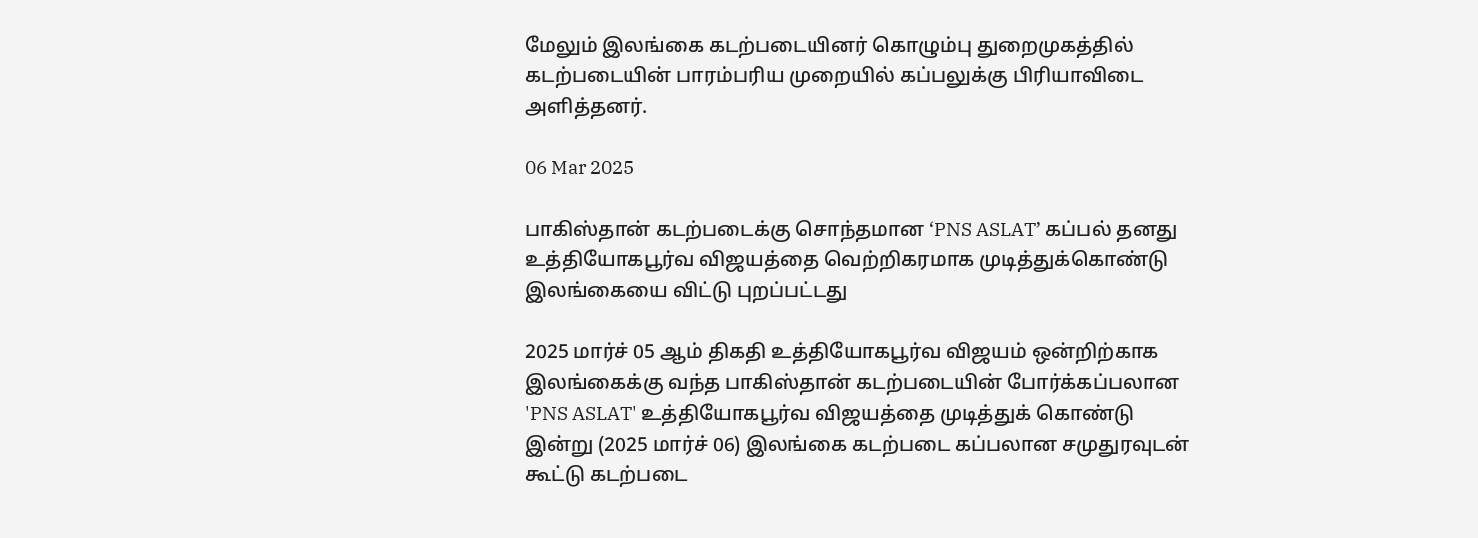மேலும் இலங்கை கடற்படையினர் கொழும்பு துறைமுகத்தில் கடற்படையின் பாரம்பரிய முறையில் கப்பலுக்கு பிரியாவிடை அளித்தனர்.

06 Mar 2025

பாகிஸ்தான் கடற்படைக்கு சொந்தமான ‘PNS ASLAT’ கப்பல் தனது உத்தியோகபூர்வ விஜயத்தை வெற்றிகரமாக முடித்துக்கொண்டு இலங்கையை விட்டு புறப்பட்டது

2025 மார்ச் 05 ஆம் திகதி உத்தியோகபூர்வ விஜயம் ஒன்றிற்காக இலங்கைக்கு வந்த பாகிஸ்தான் கடற்படையின் போர்க்கப்பலான 'PNS ASLAT' உத்தியோகபூர்வ விஜயத்தை முடித்துக் கொண்டு இன்று (2025 மார்ச் 06) இலங்கை கடற்படை கப்பலான சமுதுரவுடன் கூட்டு கடற்படை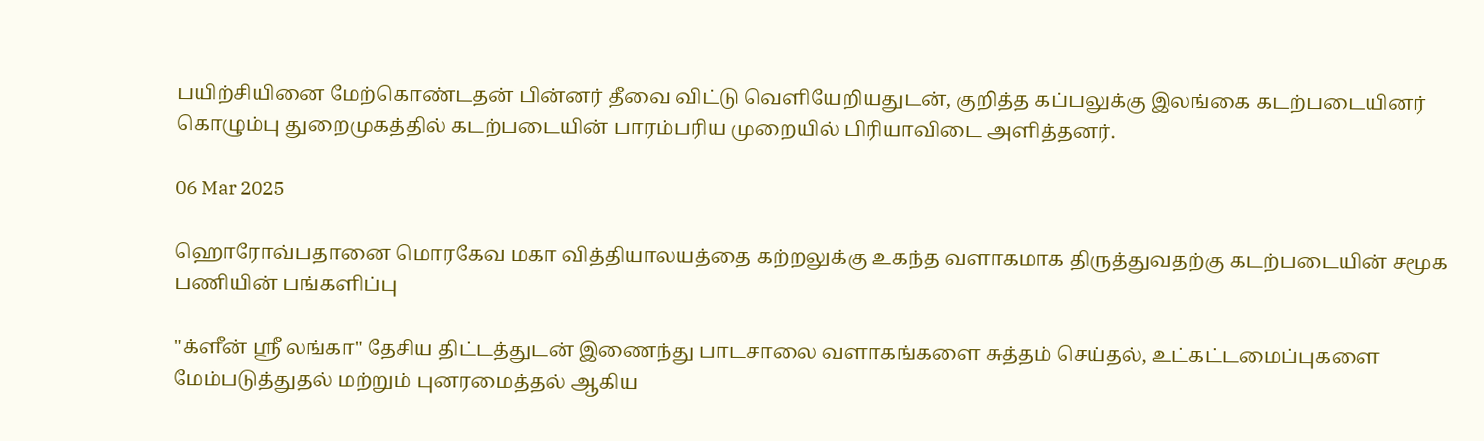பயிற்சியினை மேற்கொண்டதன் பின்னர் தீவை விட்டு வெளியேறியதுடன், குறித்த கப்பலுக்கு இலங்கை கடற்படையினர் கொழும்பு துறைமுகத்தில் கடற்படையின் பாரம்பரிய முறையில் பிரியாவிடை அளித்தனர்.

06 Mar 2025

ஹொரோவ்பதானை மொரகேவ மகா வித்தியாலயத்தை கற்றலுக்கு உகந்த வளாகமாக திருத்துவதற்கு கடற்படையின் சமூக பணியின் பங்களிப்பு

"க்ளீன் ஶ்ரீ லங்கா" தேசிய திட்டத்துடன் இணைந்து பாடசாலை வளாகங்களை சுத்தம் செய்தல், உட்கட்டமைப்புகளை மேம்படுத்துதல் மற்றும் புனரமைத்தல் ஆகிய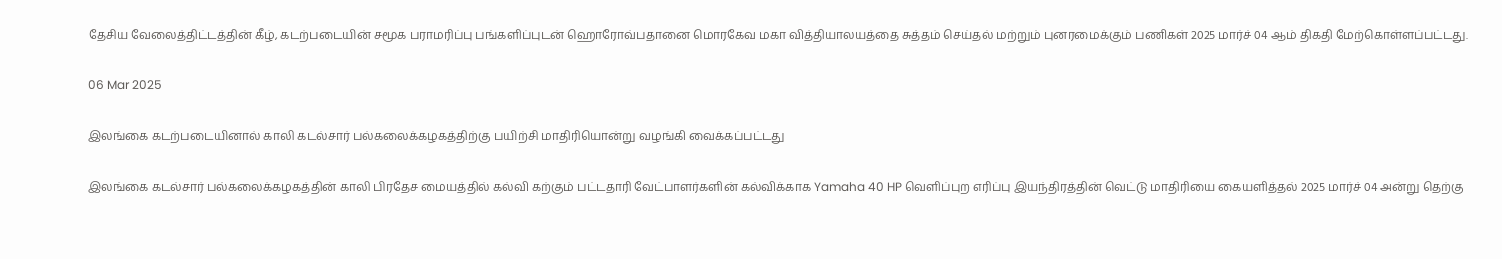தேசிய வேலைத்திட்டத்தின் கீழ், கடற்படையின் சமூக பராமரிப்பு பங்களிப்புடன் ஹொரோவ்பதானை மொரகேவ மகா வித்தியாலயத்தை சுத்தம் செய்தல் மற்றும் புனரமைக்கும் பணிகள் 2025 மார்ச் 04 ஆம் திகதி மேற்கொள்ளப்பட்டது.

06 Mar 2025

இலங்கை கடற்படையினால் காலி கடல்சார் பல்கலைக்கழகத்திற்கு பயிற்சி மாதிரியொன்று வழங்கி வைக்கப்பட்டது

இலங்கை கடல்சார் பல்கலைக்கழகத்தின் காலி பிரதேச மையத்தில் கல்வி கற்கும் பட்டதாரி வேட்பாளர்களின் கல்விக்காக Yamaha 40 HP வெளிப்புற எரிப்பு இயந்திரத்தின் வெட்டு மாதிரியை கையளித்தல் 2025 மார்ச் 04 அன்று தெற்கு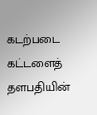கடற்படை கட்டளைத் தளபதியின்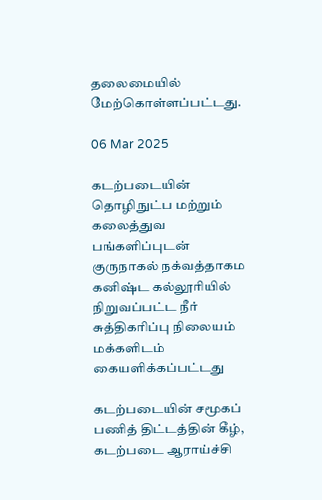தலைமையில் மேற்கொள்ளப்பட்டது.

06 Mar 2025

கடற்படையின் தொழிநுட்ப மற்றும் கலைத்துவ பங்களிப்புடன் குருநாகல் நக்வத்தாகம கனிஷ்ட கல்லூரியில் நிறுவப்பட்ட நீர் சுத்திகரிப்பு நிலையம் மக்களிடம் கையளிக்கப்பட்டது

கடற்படையின் சமூகப் பணித் திட்டத்தின் கீழ், கடற்படை ஆராய்ச்சி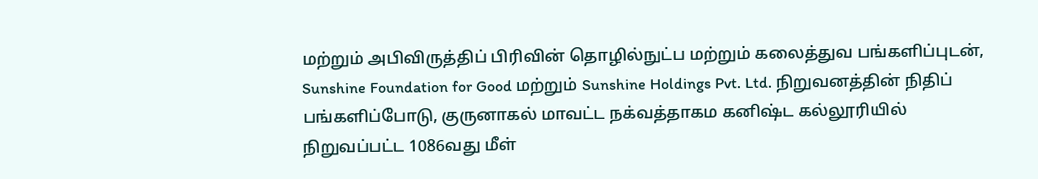மற்றும் அபிவிருத்திப் பிரிவின் தொழில்நுட்ப மற்றும் கலைத்துவ பங்களிப்புடன், Sunshine Foundation for Good மற்றும் Sunshine Holdings Pvt. Ltd. நிறுவனத்தின் நிதிப் பங்களிப்போடு, குருனாகல் மாவட்ட நக்வத்தாகம கனிஷ்ட கல்லூரியில் நிறுவப்பட்ட 1086வது மீள்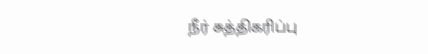நீர் சுத்திகரிப்பு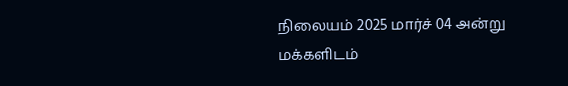நிலையம் 2025 மார்ச் 04 அன்று மக்களிடம்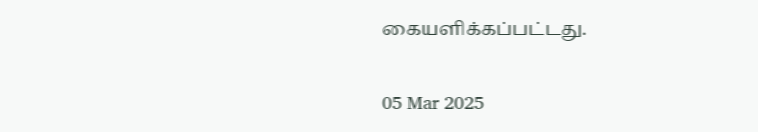கையளிக்கப்பட்டது.

05 Mar 2025